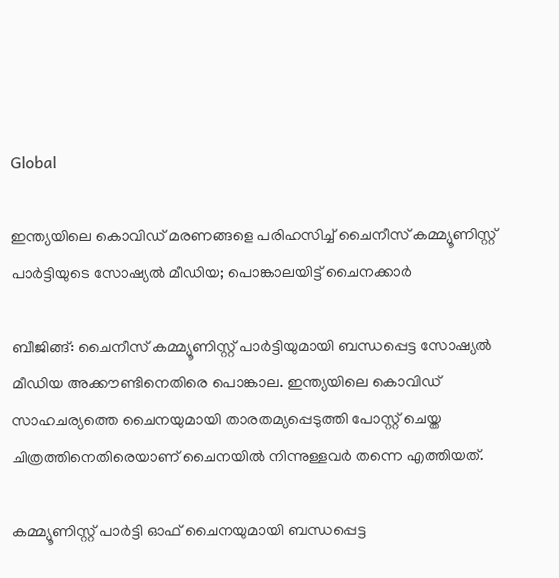Global

ഇന്ത്യയിലെ കൊവിഡ് മരണങ്ങളെ പരിഹസിച്ച് ചൈനീസ് കമ്മ്യൂണിസ്റ്റ് പാര്‍ട്ടിയുടെ സോഷ്യല്‍ മീഡിയ; പൊങ്കാലയിട്ട് ചൈനക്കാര്‍

ബീജിങ്ങ്: ചൈനീസ് കമ്മ്യൂണിസ്റ്റ് പാര്‍ട്ടിയുമായി ബന്ധപ്പെട്ട സോഷ്യല്‍ മീഡിയ അക്കൗണ്ടിനെതിരെ പൊങ്കാല. ഇന്ത്യയിലെ കൊവിഡ് സാഹചര്യത്തെ ചൈനയുമായി താരതമ്യപ്പെടുത്തി പോസ്റ്റ് ചെയ്ത ചിത്രത്തിനെതിരെയാണ് ചൈനയില്‍ നിന്നുള്ളവര്‍ തന്നെ എത്തിയത്.

കമ്മ്യൂണിസ്റ്റ് പാര്‍ട്ടി ഓഫ് ചൈനയുമായി ബന്ധപ്പെട്ട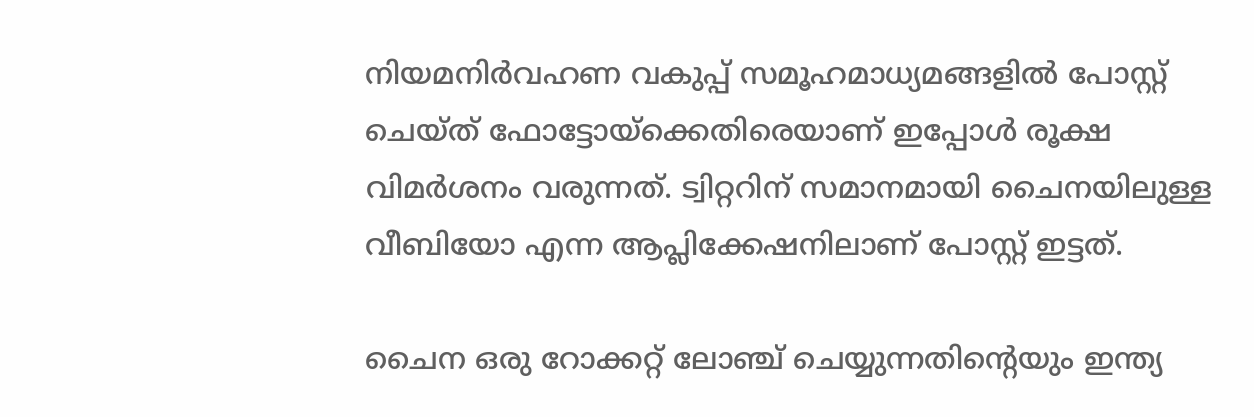നിയമനിര്‍വഹണ വകുപ്പ് സമൂഹമാധ്യമങ്ങളില്‍ പോസ്റ്റ് ചെയ്ത് ഫോട്ടോയ്‌ക്കെതിരെയാണ് ഇപ്പോള്‍ രൂക്ഷ വിമര്‍ശനം വരുന്നത്. ട്വിറ്ററിന് സമാനമായി ചൈനയിലുള്ള വീബിയോ എന്ന ആപ്ലിക്കേഷനിലാണ് പോസ്റ്റ് ഇട്ടത്.

ചൈന ഒരു റോക്കറ്റ് ലോഞ്ച് ചെയ്യുന്നതിന്റെയും ഇന്ത്യ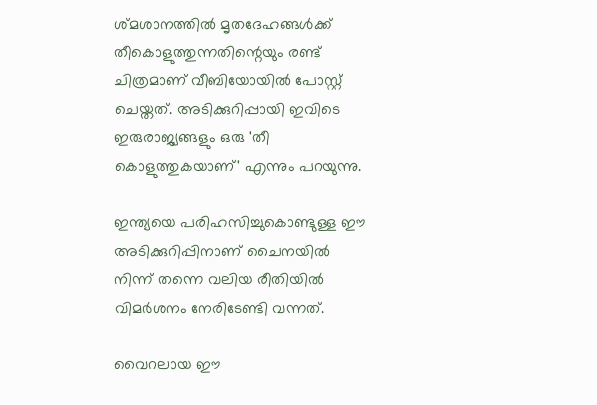ശ്മശാനത്തില്‍ മൃതദേഹങ്ങള്‍ക്ക് തീകൊളുത്തുന്നതിന്റെയും രണ്ട് ചിത്രമാണ് വീബിയോയില്‍ പോസ്റ്റ് ചെയ്തത്. അടിക്കുറിപ്പായി ഇവിടെ ഇരുരാജ്യങ്ങളും ഒരു 'തീ കൊളുത്തുകയാണ്' എന്നും പറയുന്നു.

ഇന്ത്യയെ പരിഹസിച്ചുകൊണ്ടുള്ള ഈ അടിക്കുറിപ്പിനാണ് ചൈനയില്‍ നിന്ന് തന്നെ വലിയ രീതിയില്‍ വിമര്‍ശനം നേരിടേണ്ടി വന്നത്.

വൈറലായ ഈ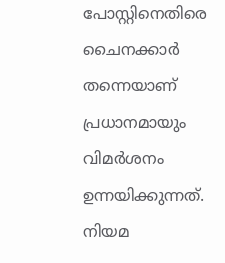പോസ്റ്റിനെതിരെ ചൈനക്കാര്‍ തന്നെയാണ് പ്രധാനമായും വിമര്‍ശനം ഉന്നയിക്കുന്നത്. നിയമ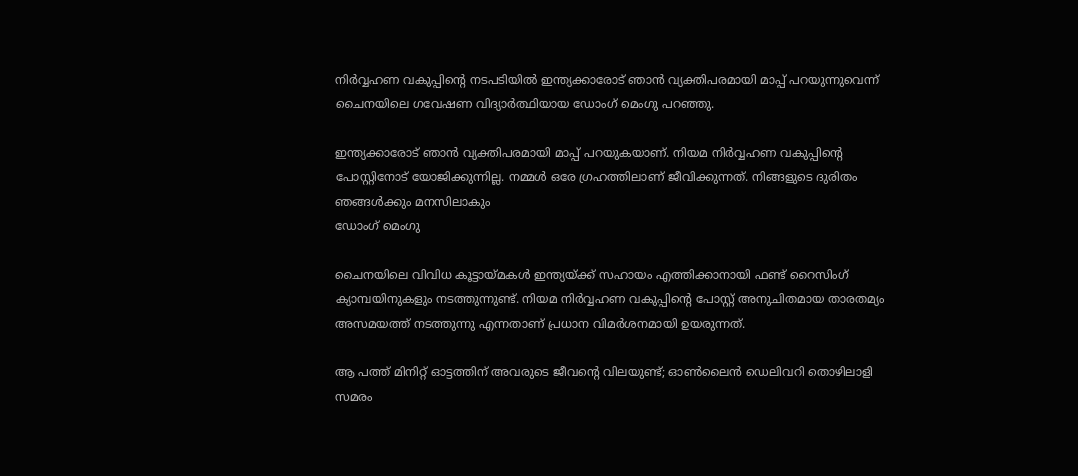നിര്‍വ്വഹണ വകുപ്പിന്റെ നടപടിയില്‍ ഇന്ത്യക്കാരോട് ഞാന്‍ വ്യക്തിപരമായി മാപ്പ് പറയുന്നുവെന്ന് ചൈനയിലെ ഗവേഷണ വിദ്യാര്‍ത്ഥിയായ ഡോംഗ് മെംഗു പറഞ്ഞു.

ഇന്ത്യക്കാരോട് ഞാന്‍ വ്യക്തിപരമായി മാപ്പ് പറയുകയാണ്. നിയമ നിര്‍വ്വഹണ വകുപ്പിന്റെ പോസ്റ്റിനോട് യോജിക്കുന്നില്ല. നമ്മള്‍ ഒരേ ഗ്രഹത്തിലാണ് ജീവിക്കുന്നത്. നിങ്ങളുടെ ദുരിതം ഞങ്ങള്‍ക്കും മനസിലാകും
ഡോംഗ് മെംഗു

ചൈനയിലെ വിവിധ കൂട്ടായ്മകള്‍ ഇന്ത്യയ്ക്ക് സഹായം എത്തിക്കാനായി ഫണ്ട് റൈസിംഗ് ക്യാമ്പയിനുകളും നടത്തുന്നുണ്ട്. നിയമ നിര്‍വ്വഹണ വകുപ്പിന്റെ പോസ്റ്റ് അനുചിതമായ താരതമ്യം അസമയത്ത് നടത്തുന്നു എന്നതാണ് പ്രധാന വിമര്‍ശനമായി ഉയരുന്നത്.

ആ പത്ത് മിനിറ്റ് ഓട്ടത്തിന് അവരുടെ ജീവന്റെ വിലയുണ്ട്; ഓണ്‍ലൈന്‍ ഡെലിവറി തൊഴിലാളി സമരം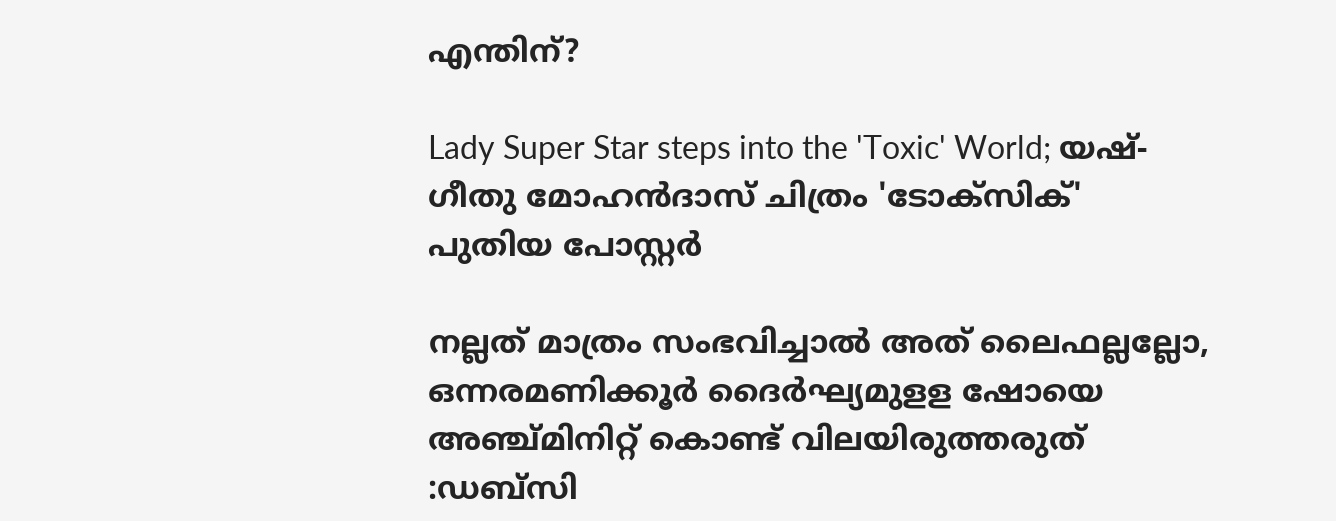എന്തിന്?

Lady Super Star steps into the 'Toxic' World; യഷ്-ഗീതു മോഹൻദാസ് ചിത്രം 'ടോക്സിക്' പുതിയ പോസ്റ്റർ

നല്ലത് മാത്രം സംഭവിച്ചാല്‍ അത് ലൈഫല്ലല്ലോ, ഒന്നരമണിക്കൂർ ദൈർഘ്യമുളള ഷോയെ അഞ്ച്മിനിറ്റ് കൊണ്ട് വിലയിരുത്തരുത് :ഡബ്സി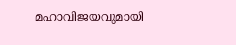മഹാവിജയവുമായി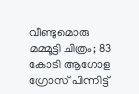വീണ്ടുമൊരു മമ്മൂട്ടി ചിത്രം; 83 കോടി ആഗോള ഗ്രോസ് പിന്നിട്ട്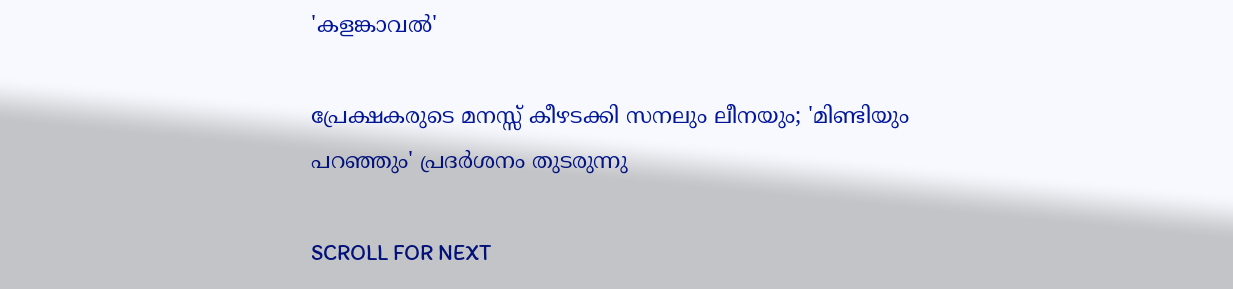'കളങ്കാവൽ'

പ്രേക്ഷകരുടെ മനസ്സ് കീഴടക്കി സനലും ലീനയും; 'മിണ്ടിയും പറഞ്ഞും' പ്രദർശനം തുടരുന്നു

SCROLL FOR NEXT